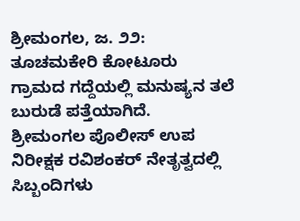ಶ್ರೀಮಂಗಲ, ಜ. ೨೨: ತೂಚಮಕೇರಿ ಕೋಟೂರು ಗ್ರಾಮದ ಗದ್ದೆಯಲ್ಲಿ ಮನುಷ್ಯನ ತಲೆ ಬುರುಡೆ ಪತ್ತೆಯಾಗಿದೆ.
ಶ್ರೀಮಂಗಲ ಪೊಲೀಸ್ ಉಪ ನಿರೀಕ್ಷಕ ರವಿಶಂಕರ್ ನೇತೃತ್ವದಲ್ಲಿ ಸಿಬ್ಬಂದಿಗಳು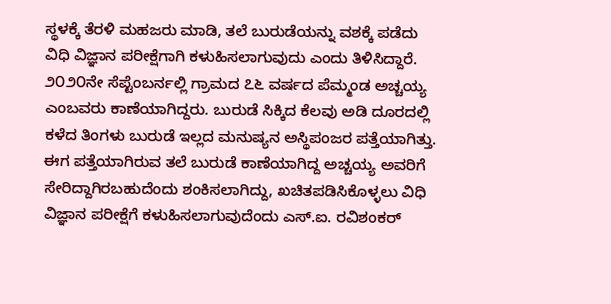ಸ್ಥಳಕ್ಕೆ ತೆರಳಿ ಮಹಜರು ಮಾಡಿ, ತಲೆ ಬುರುಡೆಯನ್ನು ವಶಕ್ಕೆ ಪಡೆದು ವಿಧಿ ವಿಜ್ಞಾನ ಪರೀಕ್ಷೆಗಾಗಿ ಕಳುಹಿಸಲಾಗುವುದು ಎಂದು ತಿಳಿಸಿದ್ದಾರೆ.
೨೦೨೦ನೇ ಸೆಪ್ಟೆಂಬರ್ನಲ್ಲಿ ಗ್ರಾಮದ ೭೬ ವರ್ಷದ ಪೆಮ್ಮಂಡ ಅಚ್ಚಯ್ಯ ಎಂಬವರು ಕಾಣೆಯಾಗಿದ್ದರು. ಬುರುಡೆ ಸಿಕ್ಕಿದ ಕೆಲವು ಅಡಿ ದೂರದಲ್ಲಿ ಕಳೆದ ತಿಂಗಳು ಬುರುಡೆ ಇಲ್ಲದ ಮನುಷ್ಯನ ಅಸ್ಥಿಪಂಜರ ಪತ್ತೆಯಾಗಿತ್ತು.
ಈಗ ಪತ್ತೆಯಾಗಿರುವ ತಲೆ ಬುರುಡೆ ಕಾಣೆಯಾಗಿದ್ದ ಅಚ್ಚಯ್ಯ ಅವರಿಗೆ ಸೇರಿದ್ದಾಗಿರಬಹುದೆಂದು ಶಂಕಿಸಲಾಗಿದ್ದು, ಖಚಿತಪಡಿಸಿಕೊಳ್ಳಲು ವಿಧಿ ವಿಜ್ಞಾನ ಪರೀಕ್ಷೆಗೆ ಕಳುಹಿಸಲಾಗುವುದೆಂದು ಎಸ್.ಐ. ರವಿಶಂಕರ್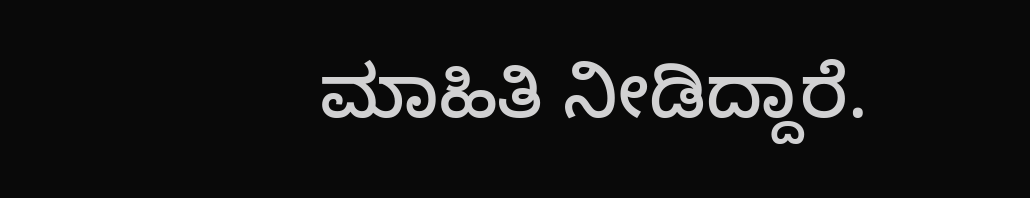ಮಾಹಿತಿ ನೀಡಿದ್ದಾರೆ.